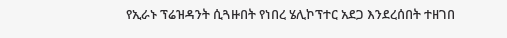የኢራኑ ፕሬዝዳንት ሲጓዙበት የነበረ ሄሊኮፕተር አደጋ እንደረሰበት ተዘገበ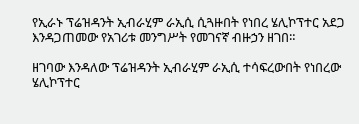የኢራኑ ፕሬዝዳንት ኢብራሂም ራኢሲ ሲጓዙበት የነበረ ሄሊኮፕተር አደጋ እንዳጋጠመው የአገሪቱ መንግሥት የመገናኛ ብዙኃን ዘገበ።

ዘገባው እንዳለው ፕሬዝዳንት ኢብራሂም ራኢሲ ተሳፍረውበት የነበረው ሄሊኮፕተር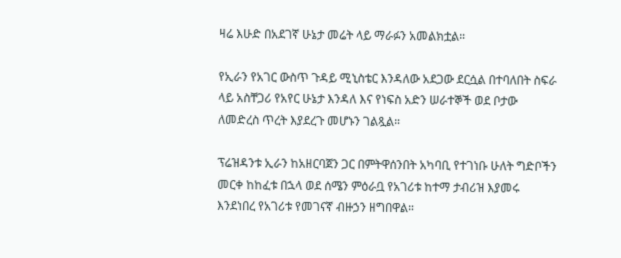ዛሬ እሁድ በአደገኛ ሁኔታ መሬት ላይ ማራፉን አመልክቷል።

የኢራን የአገር ውስጥ ጉዳይ ሚኒስቴር እንዳለው አደጋው ደርሷል በተባለበት ስፍራ ላይ አስቸጋሪ የአየር ሁኔታ እንዳለ እና የነፍስ አድን ሠራተኞች ወደ ቦታው ለመድረስ ጥረት እያደረጉ መሆኑን ገልጿል።

ፕሬዝዳንቱ ኢራን ከአዘርባጀን ጋር በምትዋሰንበት አካባቢ የተገነቡ ሁለት ግድቦችን መርቀ ከከፈቱ በኋላ ወደ ሰሜን ምዕራቧ የአገሪቱ ከተማ ታብሪዝ እያመሩ እንደነበረ የአገሪቱ የመገናኛ ብዙኃን ዘግበዋል።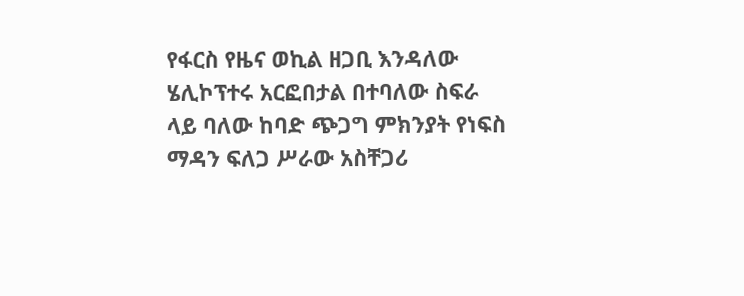የፋርስ የዜና ወኪል ዘጋቢ እንዳለው ሄሊኮፕተሩ አርፎበታል በተባለው ስፍራ ላይ ባለው ከባድ ጭጋግ ምክንያት የነፍስ ማዳን ፍለጋ ሥራው አስቸጋሪ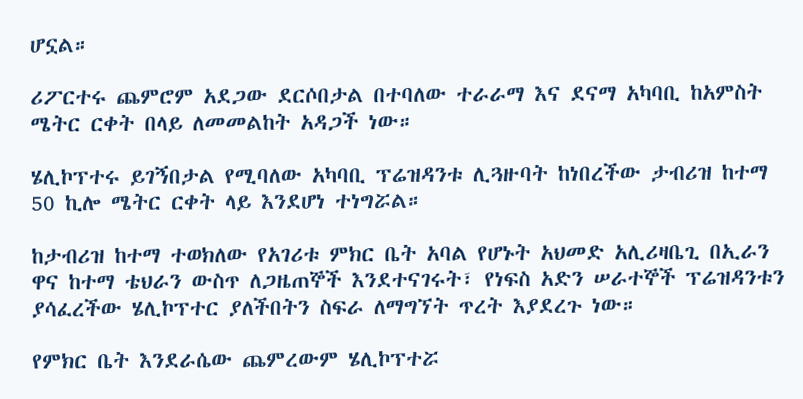ሆኗል።

ሪፖርተሩ ጨምሮም አደጋው ደርሶበታል በተባለው ተራራማ እና ደናማ አካባቢ ከአምስት ሜትር ርቀት በላይ ለመመልከት አዳጋች ነው።

ሄሊኮፕተሩ ይገኝበታል የሚባለው አካባቢ ፕሬዝዳንቱ ሊጓዙባት ከነበረችው ታብሪዝ ከተማ 50 ኪሎ ሜትር ርቀት ላይ እንደሆነ ተነግሯል።

ከታብሪዝ ከተማ ተወክለው የአገሪቱ ምክር ቤት አባል የሆኑት አህመድ አሊሪዛቤጊ በኢራን ዋና ከተማ ቴህራን ውስጥ ለጋዜጠኞች እንደተናገሩት፣ የነፍስ አድን ሠራተኞች ፕሬዝዳንቱን ያሳፈረችው ሄሊኮፕተር ያለችበትን ስፍራ ለማግኘት ጥረት እያደረጉ ነው።

የምክር ቤት እንደራሴው ጨምረውም ሄሊኮፕተሯ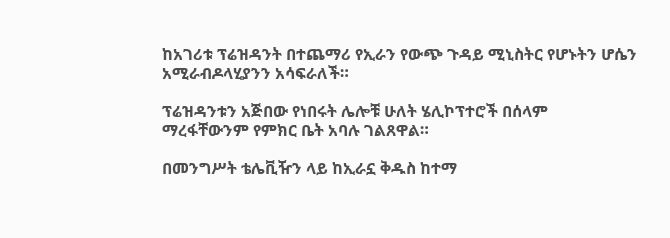ከአገሪቱ ፕሬዝዳንት በተጨማሪ የኢራን የውጭ ጉዳይ ሚኒስትር የሆኑትን ሆሴን አሚራብዶላሂያንን አሳፍራለች።

ፕሬዝዳንቱን አጅበው የነበሩት ሌሎቹ ሁለት ሄሊኮፕተሮች በሰላም ማረፋቸውንም የምክር ቤት አባሉ ገልጸዋል።

በመንግሥት ቴሌቪዥን ላይ ከኢራኗ ቅዱስ ከተማ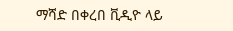ማሻድ በቀረበ ቪዲዮ ላይ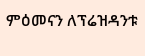ምዕመናን ለፕሬዝዳንቱ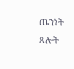ጤንነት ጸሎት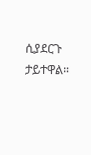ሲያደርጉ ታይተዋል።